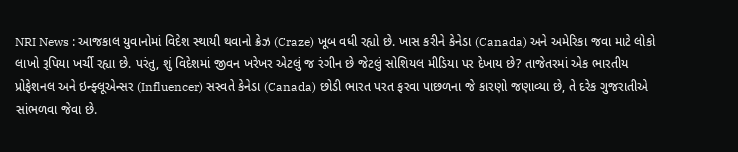NRI News : આજકાલ યુવાનોમાં વિદેશ સ્થાયી થવાનો ક્રેઝ (Craze) ખૂબ વધી રહ્યો છે. ખાસ કરીને કેનેડા (Canada) અને અમેરિકા જવા માટે લોકો લાખો રૂપિયા ખર્ચી રહ્યા છે. પરંતુ, શું વિદેશમાં જીવન ખરેખર એટલું જ રંગીન છે જેટલું સોશિયલ મીડિયા પર દેખાય છે? તાજેતરમાં એક ભારતીય પ્રોફેશનલ અને ઇન્ફ્લૂએન્સર (Influencer) સસ્વતે કેનેડા (Canada) છોડી ભારત પરત ફરવા પાછળના જે કારણો જણાવ્યા છે, તે દરેક ગુજરાતીએ સાંભળવા જેવા છે.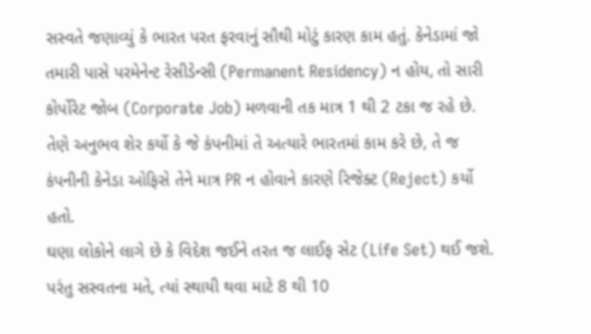સસ્વતે જણાવ્યું કે ભારત પરત ફરવાનું સૌથી મોટું કારણ કામ હતું. કેનેડામાં જો તમારી પાસે પરમેનેન્ટ રેસીડેન્સી (Permanent Residency) ન હોય, તો સારી કોર્પોરેટ જોબ (Corporate Job) મળવાની તક માત્ર 1 થી 2 ટકા જ રહે છે. તેણે અનુભવ શેર કર્યો કે જે કંપનીમાં તે અત્યારે ભારતમાં કામ કરે છે, તે જ કંપનીની કેનેડા ઓફિસે તેને માત્ર PR ન હોવાને કારણે રિજેક્ટ (Reject) કર્યો હતો.
ઘણા લોકોને લાગે છે કે વિદેશ જઈને તરત જ લાઈફ સેટ (Life Set) થઈ જશે. પરંતુ સસ્વતના મતે, ત્યાં સ્થાયી થવા માટે 8 થી 10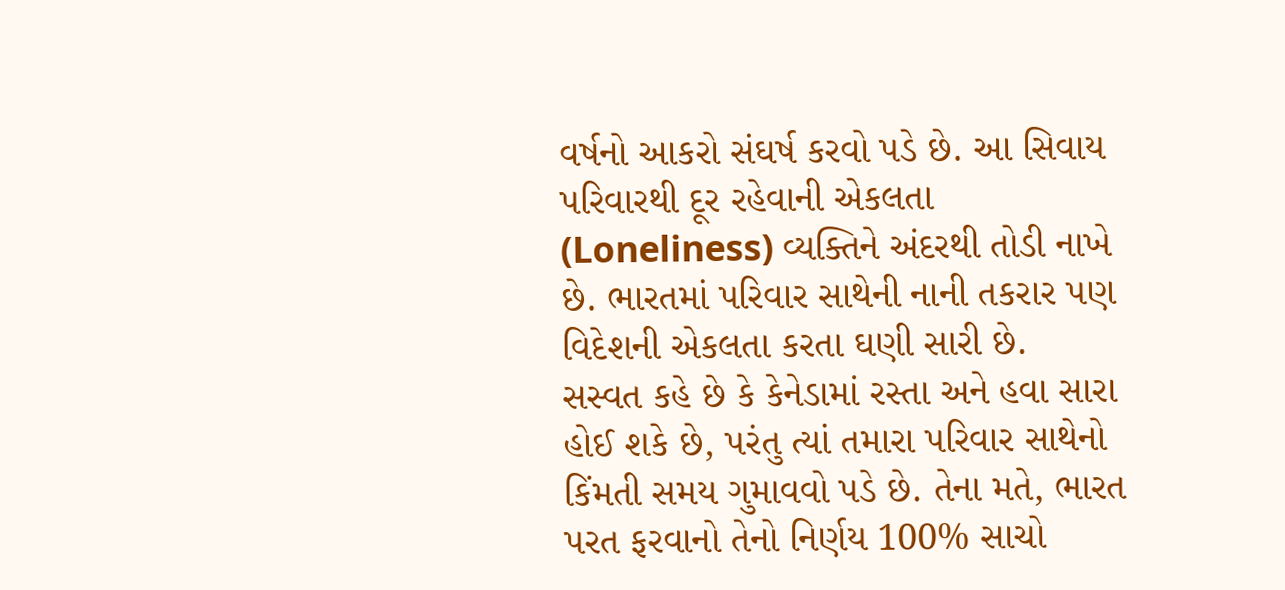વર્ષનો આકરો સંઘર્ષ કરવો પડે છે. આ સિવાય પરિવારથી દૂર રહેવાની એકલતા (Loneliness) વ્યક્તિને અંદરથી તોડી નાખે છે. ભારતમાં પરિવાર સાથેની નાની તકરાર પણ વિદેશની એકલતા કરતા ઘણી સારી છે.
સસ્વત કહે છે કે કેનેડામાં રસ્તા અને હવા સારા હોઈ શકે છે, પરંતુ ત્યાં તમારા પરિવાર સાથેનો કિંમતી સમય ગુમાવવો પડે છે. તેના મતે, ભારત પરત ફરવાનો તેનો નિર્ણય 100% સાચો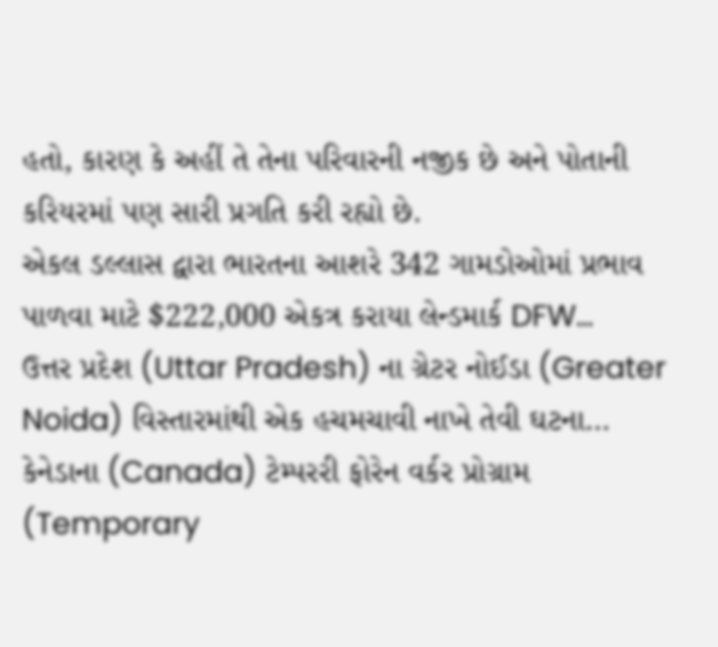હતો, કારણ કે અહીં તે તેના પરિવારની નજીક છે અને પોતાની કરિયરમાં પણ સારી પ્રગતિ કરી રહ્યો છે.
એકલ ડલ્લાસ દ્વારા ભારતના આશરે 342 ગામડોઓમાં પ્રભાવ પાળવા માટે $222,000 એકત્ર કરાયા લેન્ડમાર્ક DFW…
ઉત્તર પ્રદેશ (Uttar Pradesh) ના ગ્રેટર નોઈડા (Greater Noida) વિસ્તારમાંથી એક હચમચાવી નાખે તેવી ઘટના…
કેનેડાના (Canada) ટેમ્પરરી ફોરેન વર્કર પ્રોગ્રામ (Temporary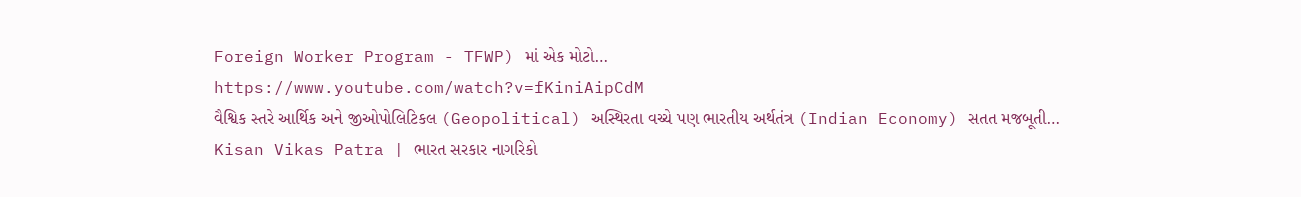Foreign Worker Program - TFWP) માં એક મોટો…
https://www.youtube.com/watch?v=fKiniAipCdM
વૈશ્વિક સ્તરે આર્થિક અને જીઓપોલિટિકલ (Geopolitical) અસ્થિરતા વચ્ચે પણ ભારતીય અર્થતંત્ર (Indian Economy) સતત મજબૂતી…
Kisan Vikas Patra | ભારત સરકાર નાગરિકો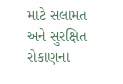માટે સલામત અને સુરક્ષિત રોકાણના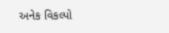અનેક વિકલ્પો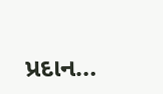પ્રદાન…